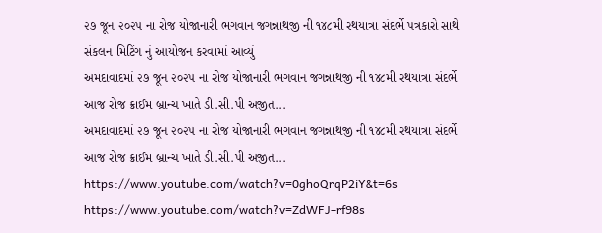૨૭ જૂન ૨૦૨૫ ના રોજ યોજાનારી ભગવાન જગન્નાથજી ની ૧૪૮મી રથયાત્રા સંદર્ભે પત્રકારો સાથે સંકલન મિટિંગ નું આયોજન કરવામાં આવ્યું
અમદાવાદમાં ૨૭ જૂન ૨૦૨૫ ના રોજ યોજાનારી ભગવાન જગન્નાથજી ની ૧૪૮મી રથયાત્રા સંદર્ભે આજ રોજ ક્રાઈમ બ્રાન્ચ ખાતે ડી.સી.પી અજીત...
અમદાવાદમાં ૨૭ જૂન ૨૦૨૫ ના રોજ યોજાનારી ભગવાન જગન્નાથજી ની ૧૪૮મી રથયાત્રા સંદર્ભે આજ રોજ ક્રાઈમ બ્રાન્ચ ખાતે ડી.સી.પી અજીત...
https://www.youtube.com/watch?v=0ghoQrqP2iY&t=6s
https://www.youtube.com/watch?v=ZdWFJ-rf98s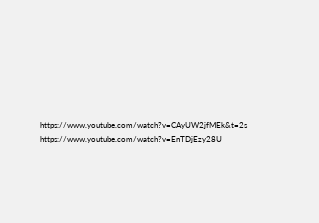https://www.youtube.com/watch?v=CAyUW2jfMEk&t=2s
https://www.youtube.com/watch?v=EnTDjEzy28U